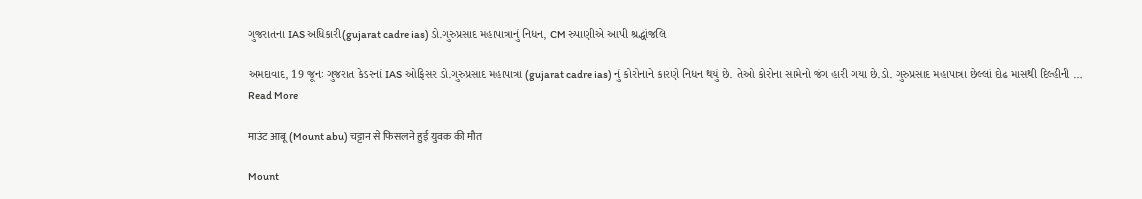ગુજરાતના IAS અધિકારી(gujarat cadre ias) ડો.ગુરુપ્રસાદ મહાપાત્રાનું નિધન, CM રુપાણીએ આપી શ્રદ્ધાંજલિ

અમદાવાદ, 19 જૂનઃ ગુજરાત કેડરનાં IAS ઓફિસર ડો.ગુરુપ્રસાદ મહાપાત્રા (gujarat cadre ias) નું કોરોનાને કારણે નિધન થયું છે. તેઓ કોરોના સામેનો જંગ હારી ગયા છે.ડો. ગુરુપ્રસાદ મહાપાત્રા છેલ્લાં દોઢ માસથી દિલ્હીની … Read More

माउंट आबू (Mount abu) चट्टान से फिसलने हुई युवक की मौत

Mount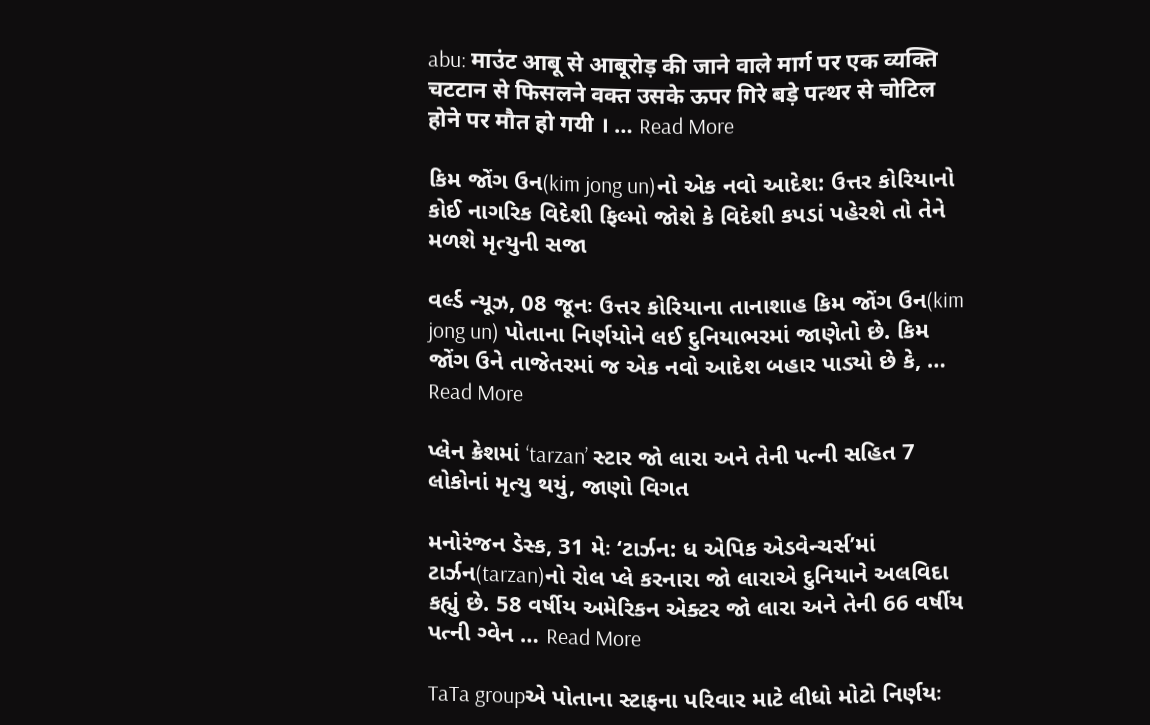abu: माउंट आबू से आबूरोड़ की जाने वाले मार्ग पर एक व्यक्ति चटटान से फिसलने वक्त उसके ऊपर गिरे बड़े पत्थर से चोटिल होने पर मौत हो गयी । … Read More

કિમ જોંગ ઉન(kim jong un)નો એક નવો આદેશ: ઉત્તર કોરિયાનો કોઈ નાગરિક વિદેશી ફિલ્મો જોશે કે વિદેશી કપડાં પહેરશે તો તેને મળશે મૃત્યુની સજા

વર્લ્ડ ન્યૂઝ, 08 જૂનઃ ઉત્તર કોરિયાના તાનાશાહ કિમ જોંગ ઉન(kim jong un) પોતાના નિર્ણયોને લઈ દુનિયાભરમાં જાણેતો છે. કિમ જોંગ ઉને તાજેતરમાં જ એક નવો આદેશ બહાર પાડ્યો છે કે, … Read More

પ્લેન ક્રેશમાં ‘tarzan’ સ્ટાર જો લારા અને તેની પત્ની સહિત 7 લોકોનાં મૃત્યુ થયું, જાણો વિગત

મનોરંજન ડેસ્ક, 31 મેઃ ‘ટાર્ઝન: ધ એપિક એડવેન્ચર્સ’માં ટાર્ઝન(tarzan)નો રોલ પ્લે કરનારા જો લારાએ દુનિયાને અલવિદા કહ્યું છે. 58 વર્ષીય અમેરિકન એક્ટર જો લારા અને તેની 66 વર્ષીય પત્ની ગ્વેન … Read More

TaTa groupએ પોતાના સ્ટાફના પરિવાર માટે લીધો મોટો નિર્ણયઃ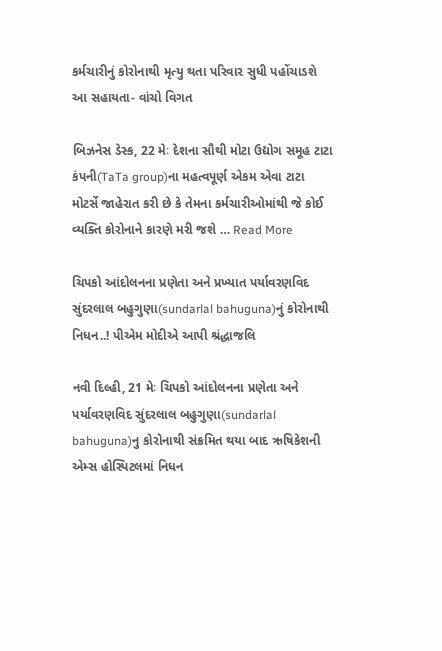કર્મચારીનું કોરોનાથી મૃત્યુ થતા પરિવાર સુધી પહોંચાડશે આ સહાયતા- વાંચો વિગત

બિઝનેસ ડેસ્ક, 22 મેઃ દેશના સૌથી મોટા ઉદ્યોગ સમૂહ ટાટા કંપની(TaTa group)ના મહત્વપૂર્ણ એકમ એવા ટાટા મોટર્સે જાહેરાત કરી છે કે તેમના કર્મચારીઓમાંથી જે કોઈ વ્યક્તિ કોરોનાને કારણે મરી જશે … Read More

ચિપકો આંદોલનના પ્રણેતા અને પ્રખ્યાત પર્યાવરણવિદ સુંદરલાલ બહુગુણા(sundarlal bahuguna)નું કોરોનાથી નિધન..! પીએમ મોદીએ આપી શ્રંદ્ધાજલિ

નવી દિલ્હી, 21 મેઃ ચિપકો આંદોલનના પ્રણેતા અને પર્યાવરણવિદ સુંદરલાલ બહુગુણા(sundarlal bahuguna)નુ કોરોનાથી સંક્રમિત થયા બાદ ઋષિકેશની એમ્સ હોસ્પિટલમાં નિધન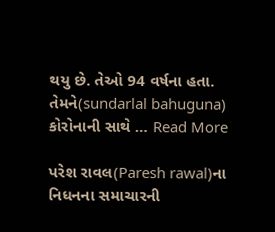થયુ છે. તેઓ 94 વર્ષના હતા. તેમને(sundarlal bahuguna) કોરોનાની સાથે … Read More

પરેશ રાવલ(Paresh rawal)ના નિધનના સમાચારની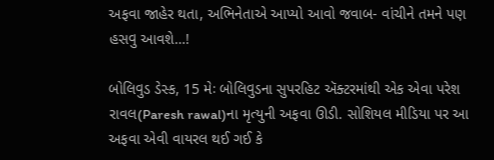અફવા જાહેર થતા, અભિનેતાએ આપ્યો આવો જવાબ- વાંચીને તમને પણ હસવુ આવશે…!

બોલિવુડ ડેસ્ક, 15 મેઃ બોલિવુડના સુપરહિટ ઍક્ટરમાંથી એક એવા પરેશ રાવલ(Paresh rawal)ના મૃત્યુની અફવા ઊડી. સોશિયલ મીડિયા પર આ અફવા એવી વાયરલ થઈ ગઈ કે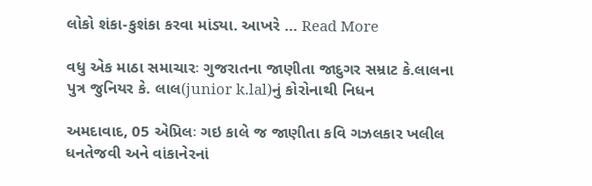લોકો શંકા-કુશંકા કરવા માંડ્યા. આખરે … Read More

વધુ એક માઠા સમાચારઃ ગુજરાતના જાણીતા જાદુગર સમ્રાટ કે.લાલના પુત્ર જુનિયર કે. લાલ(junior k.lal)નું કોરોનાથી નિધન

અમદાવાદ, 05 એપ્રિલઃ ગઇ કાલે જ જાણીતા કવિ ગઝલકાર ખલીલ ધનતેજવી અને વાંકાનેરનાં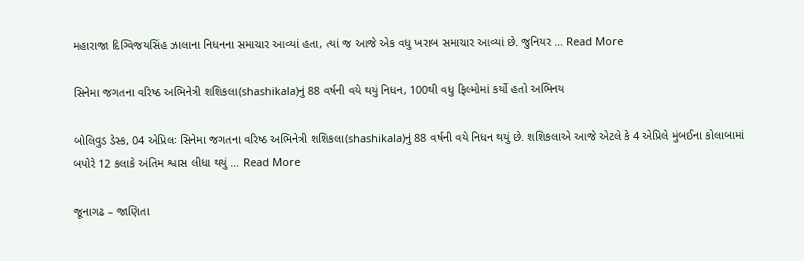મહારાજા દિગ્વિજયસિંહ ઝાલાના નિધનના સમાચાર આવ્યાં હતા, ત્યાં જ આજે એક વધુ ખરાબ સમાચાર આવ્યાં છે. જુનિયર … Read More

સિનેમા જગતના વરિષ્ઠ અભિનેત્રી શશિકલા(shashikala)નું 88 વર્ષની વયે થયું નિધન, 100થી વધુ ફિલ્મોમાં કર્યો હતો અભિનય

બોલિવુડ ડેસ્ક, 04 એપ્રિલઃ સિનેમા જગતના વરિષ્ઠ અભિનેત્રી શશિકલા(shashikala)નું 88 વર્ષની વયે નિધન થયું છે. શશિકલાએ આજે એટલે કે 4 એપ્રિલે મુંબઈના કોલાબામાં બપોરે 12 કલાકે અંતિમ શ્વાસ લીધા થયું … Read More

જૂનાગઢ – જાણિતા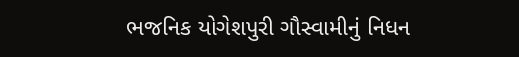ભજનિક યોગેશપુરી ગૌસ્વામીનું નિધન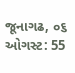જૂનાગઢ, ૦૬ ઓગસ્ટ: 55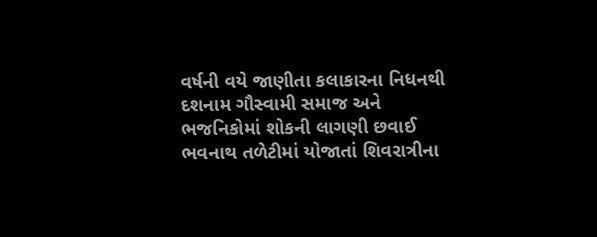વર્ષની વયે જાણીતા કલાકારના નિધનથી દશનામ ગૌસ્વામી સમાજ અને ભજનિકોમાં શોકની લાગણી છવાઈ ભવનાથ તળેટીમાં યોજાતાં શિવરાત્રીના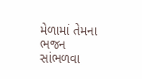મેળામાં તેમના ભજન સાંભળવા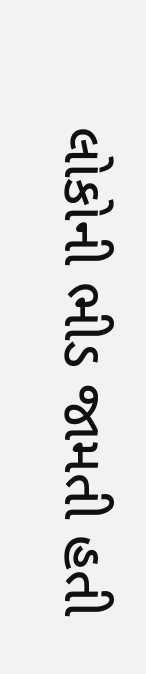લોકોની ભીડ જામતી હતી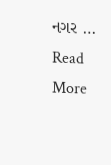નગર … Read More